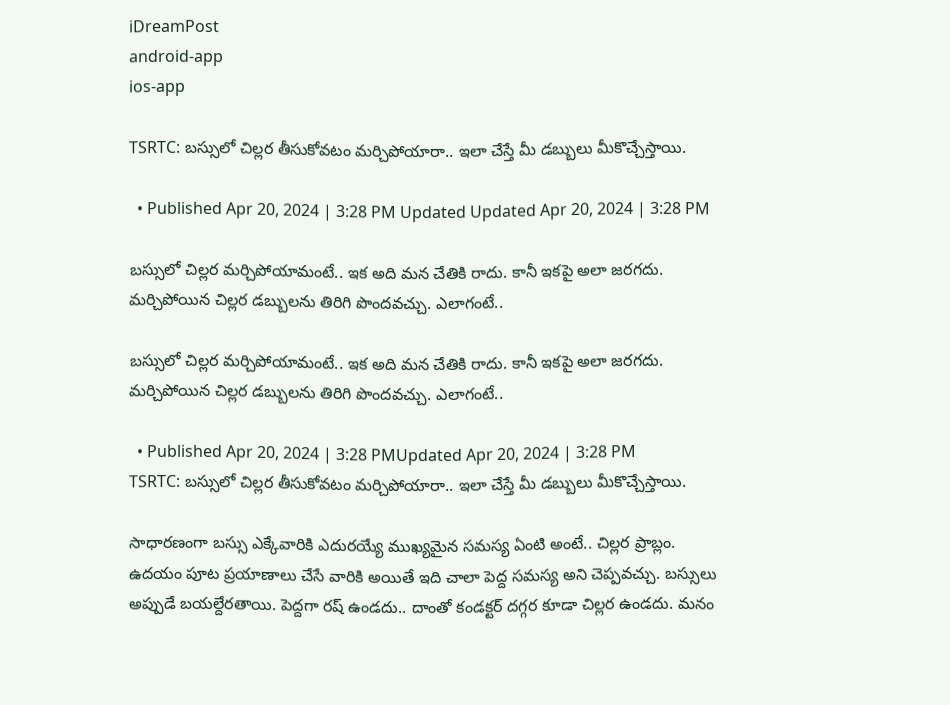iDreamPost
android-app
ios-app

TSRTC: బస్సులో చిల్లర తీసుకోవటం మర్చిపోయారా.. ఇలా చేస్తే మీ డబ్బులు మీకొచ్చేస్తాయి.

  • Published Apr 20, 2024 | 3:28 PM Updated Updated Apr 20, 2024 | 3:28 PM

బస్సులో చిల్లర మర్చిపోయామంటే.. ఇక అది మన చేతికి రాదు. కానీ ఇకపై అలా జరగదు. మర్చిపోయిన చిల్లర డబ్బులను తిరిగి పొందవచ్చు. ఎలాగంటే..

బస్సులో చిల్లర మర్చిపోయామంటే.. ఇక అది మన చేతికి రాదు. కానీ ఇకపై అలా జరగదు. మర్చిపోయిన చిల్లర డబ్బులను తిరిగి పొందవచ్చు. ఎలాగంటే..

  • Published Apr 20, 2024 | 3:28 PMUpdated Apr 20, 2024 | 3:28 PM
TSRTC: బస్సులో చిల్లర తీసుకోవటం మర్చిపోయారా.. ఇలా చేస్తే మీ డబ్బులు మీకొచ్చేస్తాయి.

సాధారణంగా బస్సు ఎక్కేవారికి ఎదురయ్యే ముఖ్యమైన సమస్య ఏంటి అంటే.. చిల్లర ప్రాబ్లం. ఉదయం పూట ప్రయాణాలు చేసే వారికి అయితే ఇది చాలా పెద్ద సమస్య అని చెప్పవచ్చు. బస్సులు అప్పుడే బయల్దేరతాయి. పెద్దగా రష్‌ ఉండదు.. దాంతో కండక్టర్‌ దగ్గర కూడా చిల్లర ఉండదు. మనం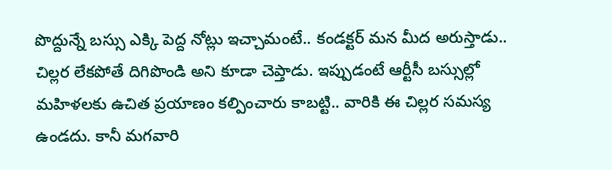పొద్దున్నే బస్సు ఎక్కి పెద్ద నోట్లు ఇచ్చామంటే.. కండక్టర్‌ మన మీద అరుస్తాడు.. చిల్లర లేకపోతే దిగిపొండి అని కూడా చెప్తాడు. ఇప్పుడంటే ఆర్టీసీ బస్సుల్లో మహిళలకు ఉచిత ప్రయాణం కల్పించారు కాబట్టి.. వారికి ఈ చిల్లర సమస్య ఉండదు. కానీ మగవారి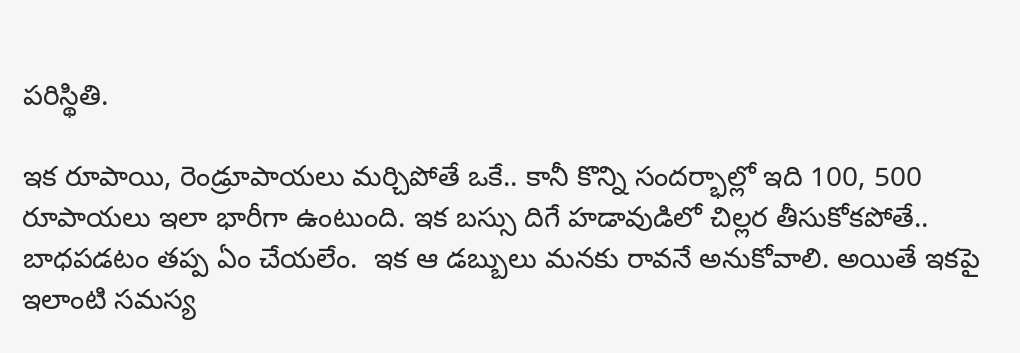పరిస్థితి.

ఇక రూపాయి, రెండ్రూపాయలు మర్చిపోతే ఒకే.. కానీ కొన్ని సందర్భాల్లో ఇది 100, 500 రూపాయలు ఇలా భారీగా ఉంటుంది. ఇక బస్సు దిగే హడావుడిలో చిల్లర తీసుకోకపోతే.. బాధపడటం తప్ప ఏం చేయలేం.  ఇక ఆ డబ్బులు మనకు రావనే అనుకోవాలి. అయితే ఇకపై ఇలాంటి సమస్య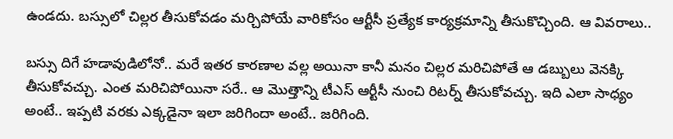ఉండదు. బస్సులో చిల్లర తీసుకోవడం మర్చిపోయే వారికోసం ఆర్టీసీ ప్రత్యేక కార్యక్రమాన్ని తీసుకొచ్చింది. ఆ వివరాలు..

బస్సు దిగే హడావుడిలోనో.. మరే ఇతర కారణాల వల్ల అయినా కానీ మనం చిల్లర మరిచిపోతే ఆ డబ్బులు వెనక్కి తీసుకోవచ్చు. ఎంత మరిచిపోయినా సరే.. ఆ మొత్తాన్ని టీఎస్ ఆర్టీసీ నుంచి రిటర్న్ తీసుకోవచ్చు. ఇది ఎలా సాధ్యం అంటే.. ఇప్పటి వరకు ఎక్కడైనా ఇలా జరిగిందా అంటే.. జరిగింది.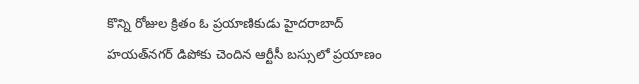కొన్ని రోజుల క్రితం ఓ ప్రయాణికుడు హైదరాబాద్ హయత్‌నగర్ డిపోకు చెందిన ఆర్టీసీ బస్సులో ప్రయాణం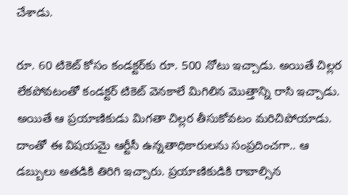చేశాడు.

రూ. 60 టికెట్ కోసం కండక్టర్‌కు రూ. 500 నోటు ఇచ్చాడు. అయితే చిల్లర లేకపోవటంతో కండక్టర్ టికెట్ వెనకాలే మిగిలిన మొత్తాన్ని రాసి ఇచ్చాడు. అయితే ఆ ప్రయాణికుడు మిగతా చిల్లర తీసుకోవటం మరిచిపోయాడు. దాంతో ఈ విషయమై ఆర్టీసీ ఉన్నతాధికారులను సంప్రదించగా.. ఆ డబ్బులు అతడికి తిరిగి ఇచ్చారు. ప్రయాణికుడికి రావాల్సిన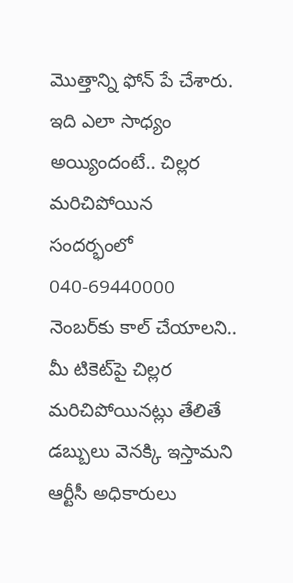మొత్తాన్ని ఫోన్ పే చేశారు. ఇది ఎలా సాధ్యం అయ్యిందంటే.. చిల్లర మరిచిపోయిన సందర్భంలో 040-69440000 నెంబర్‌కు కాల్ చేయాలని.. మీ టికెట్‌పై చిల్లర మరిచిపోయినట్లు తేలితే డబ్బులు వెనక్కి ఇస్తామని ఆర్టీసీ అధికారులు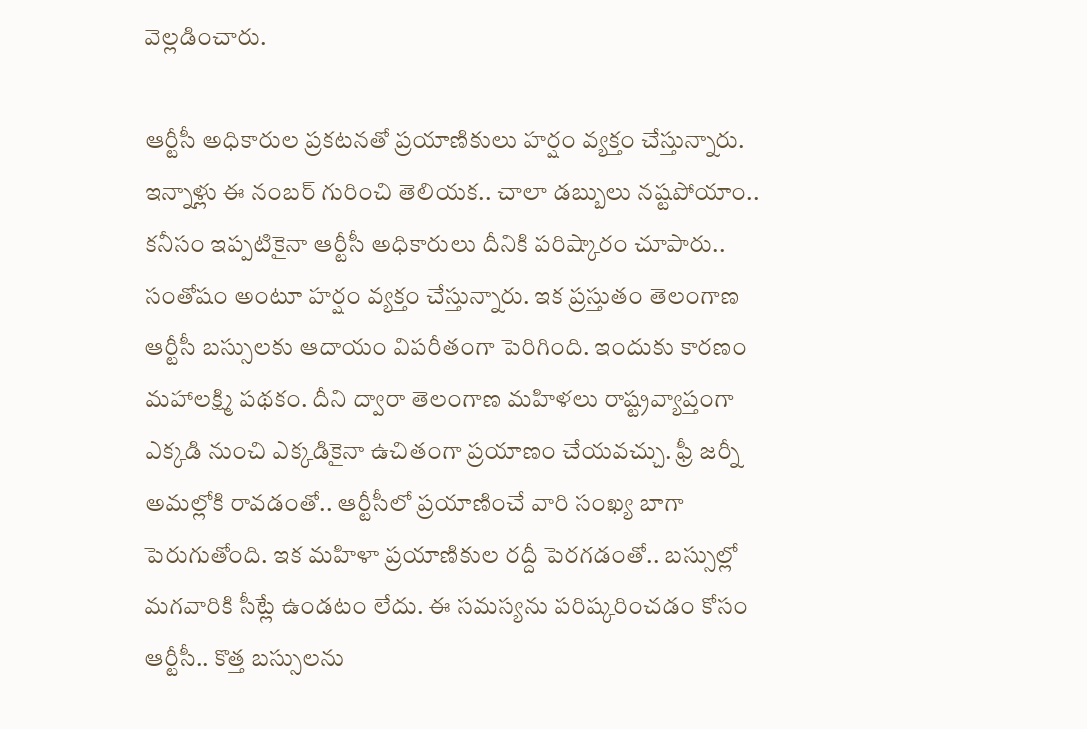వెల్లడించారు.

ఆర్టీసీ అధికారుల ప్రకటనతో ప్రయాణికులు హర్షం వ్యక్తం చేస్తున్నారు. ఇన్నాళ్లు ఈ నంబర్‌ గురించి తెలియక.. చాలా డబ్బులు నష్టపోయాం.. కనీసం ఇప్పటికైనా ఆర్టీసీ అధికారులు దీనికి పరిష్కారం చూపారు.. సంతోషం అంటూ హర్షం వ్యక్తం చేస్తున్నారు. ఇక ప్రస్తుతం తెలంగాణ ఆర్టీసీ బస్సులకు ఆదాయం విపరీతంగా పెరిగింది. ఇందుకు కారణం మహాలక్ష్మి పథకం. దీని ద్వారా తెలంగాణ మహిళలు రాష్ట్రవ్యాప్తంగా ఎక్కడి నుంచి ఎక్కడికైనా ఉచితంగా ప్రయాణం చేయవచ్చు. ఫ్రీ జర్నీ అమల్లోకి రావడంతో.. ఆర్టీసీలో ప్రయాణించే వారి సంఖ్య బాగా పెరుగుతోంది. ఇక మహిళా ప్రయాణికుల రద్దీ పెరగడంతో.. బస్సుల్లో మగవారికి సీట్లే ఉండటం లేదు. ఈ సమస్యను పరిష్కరించడం కోసం ఆర్టీసీ.. కొత్త బస్సులను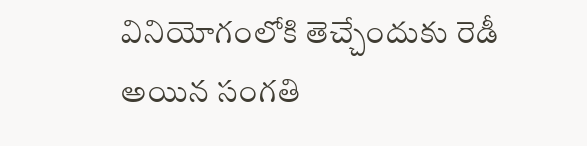వినియోగంలోకి తెచ్చేందుకు రెడీ అయిన సంగతి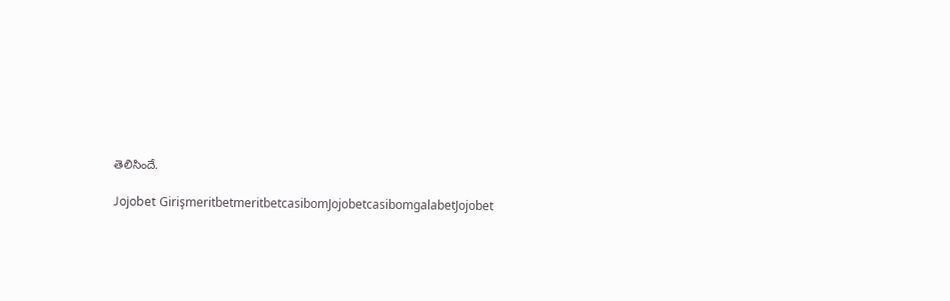తెలిసిందే.

Jojobet GirişmeritbetmeritbetcasibomJojobetcasibomgalabetJojobet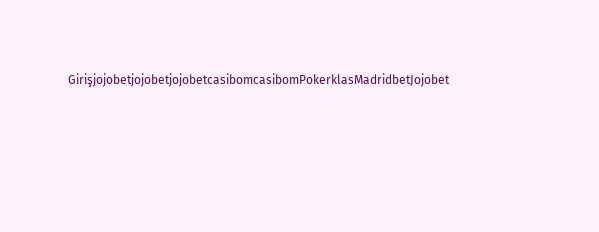GirişjojobetjojobetjojobetcasibomcasibomPokerklasMadridbetJojobet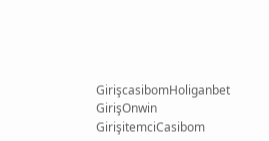GirişcasibomHoliganbet GirişOnwin GirişitemciCasibom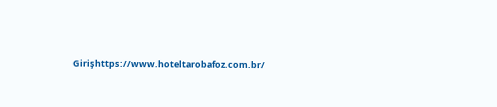Girişhttps://www.hoteltarobafoz.com.br/